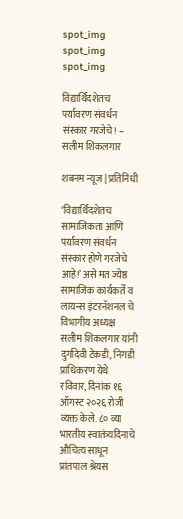spot_img
spot_img
spot_img

विद्यार्थिदशेतच पर्यावरण संवर्धन संस्कार गरजेचे! – सलीम शिकलगार

शबनम न्यूज | प्रतिनिधी

‘विद्यार्थिदशेतच सामाजिकता आणि पर्यावरण संवर्धन संस्कार होणे गरजेचे आहे!’ असे मत ज्येष्ठ सामाजिक कार्यकर्ते व लायन्स इंटरनॅशनल चे विभागीय अध्यक्ष सलीम शिकलगार यांनी दुर्गादेवी टेकडी, निगडी प्राधिकरण येथे रविवार, दिनांक १६ ऑगस्ट २०२६ रोजी व्यक्त केले. ८० व्या भारतीय स्वातंत्र्यदिनाचे औचित्य साधून प्रांतपाल श्रेयस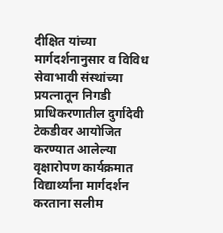दीक्षित यांच्या मार्गदर्शनानुसार व विविध सेवाभावी संस्थांच्या प्रयत्नातून निगडी प्राधिकरणातील दुर्गादेवी टेकडीवर आयोजित करण्यात आलेल्या वृक्षारोपण कार्यक्रमात विद्यार्थ्यांना मार्गदर्शन करताना सलीम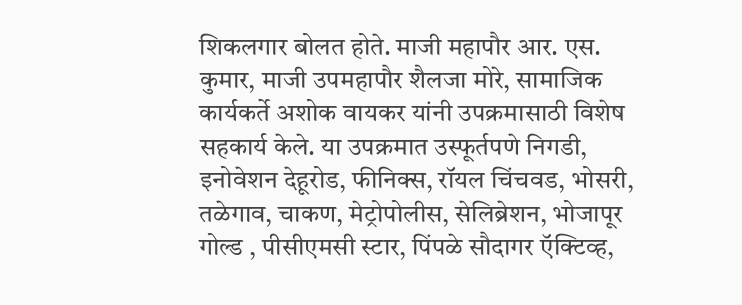शिकलगार बोलत होते. माजी महापौर आर. एस. कुमार, माजी उपमहापौर शैलजा मोरे, सामाजिक कार्यकर्ते अशोक वायकर यांनी उपक्रमासाठी विशेष सहकार्य केले. या उपक्रमात उस्फूर्तपणे निगडी, इनोवेशन देहूरोड, फीनिक्स, रॉयल चिंचवड, भोसरी, तळेगाव, चाकण, मेट्रोपोलीस, सेलिब्रेशन, भोजापूर गोल्ड , पीसीएमसी स्टार, पिंपळे सौदागर ऍक्टिव्ह,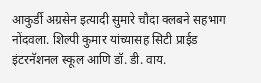आकुर्डी अग्रसेन इत्यादी सुमारे चौदा क्लबने सहभाग नोंदवला. शिल्पी कुमार यांच्यासह सिटी प्राईड इंटरनॅशनल स्कूल आणि डॉ. डी. वाय.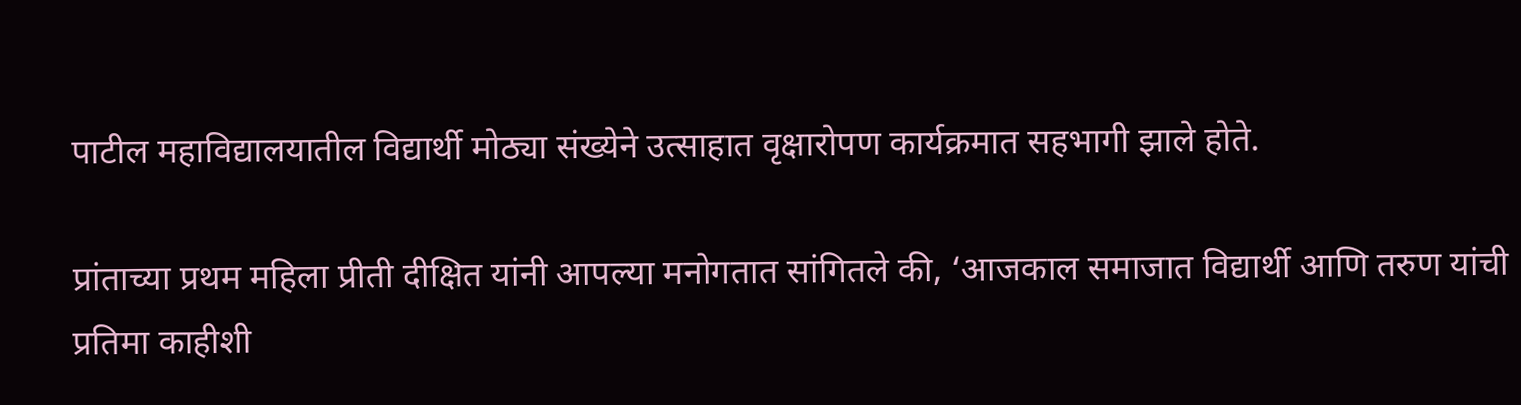पाटील महाविद्यालयातील विद्यार्थी मोठ्या संख्येने उत्साहात वृक्षारोपण कार्यक्रमात सहभागी झाले होते.

प्रांताच्या प्रथम महिला प्रीती दीक्षित यांनी आपल्या मनोगतात सांगितले की, ‘आजकाल समाजात विद्यार्थी आणि तरुण यांची प्रतिमा काहीशी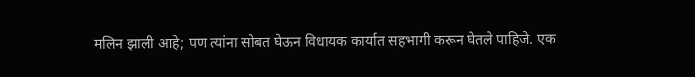मलिन झाली आहे; पण त्यांना सोबत घेऊन विधायक कार्यात सहभागी करून घेतले पाहिजे. एक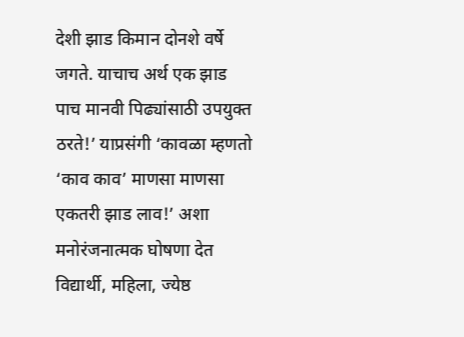देशी झाड किमान दोनशे वर्षे जगते. याचाच अर्थ एक झाड पाच मानवी पिढ्यांसाठी उपयुक्त ठरते!’ याप्रसंगी ‘कावळा म्हणतो ‘काव काव’ माणसा माणसा एकतरी झाड लाव!’ अशा मनोरंजनात्मक घोषणा देत विद्यार्थी, महिला, ज्येष्ठ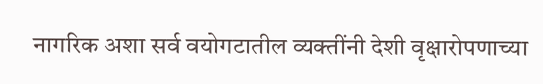नागरिक अशा सर्व वयोगटातील व्यक्तींनी देशी वृक्षारोपणाच्या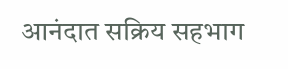आनंदात सक्रिय सहभाग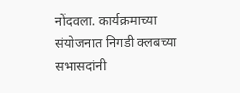नोंदवला. कार्यक्रमाच्या संयोजनात निगडी क्लबच्या सभासदांनी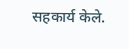सहकार्य केले.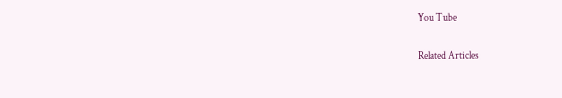You Tube

Related Articles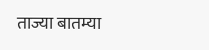ताज्या बातम्या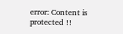error: Content is protected !!